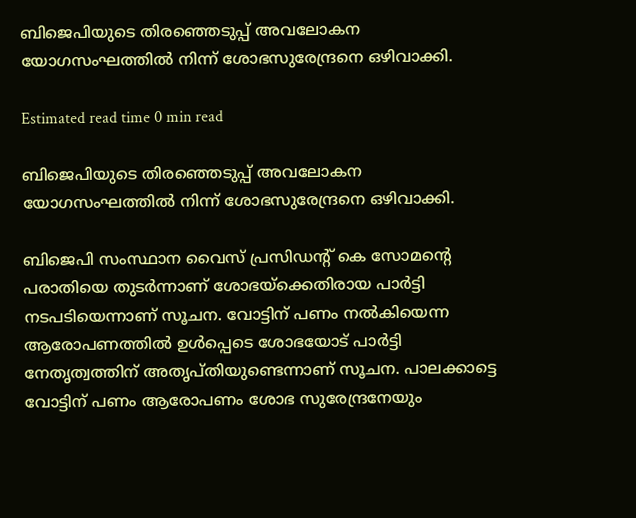ബിജെപിയുടെ തിരഞ്ഞെടുപ്പ് അവലോകന യോഗസംഘത്തിൽ നിന്ന് ശോഭസുരേന്ദ്രനെ ഒഴിവാക്കി.

Estimated read time 0 min read

ബിജെപിയുടെ തിരഞ്ഞെടുപ്പ് അവലോകന യോഗസംഘത്തിൽ നിന്ന് ശോഭസുരേന്ദ്രനെ ഒഴിവാക്കി.

ബിജെപി സംസ്ഥാന വൈസ് പ്രസിഡൻ്റ് കെ സോമന്റെ പരാതിയെ തുടർന്നാണ് ശോഭയ്ക്കെതിരായ പാർട്ടി നടപടിയെന്നാണ് സൂചന. വോട്ടിന് പണം നൽകിയെന്ന ആരോപണത്തിൽ ഉൾപ്പെടെ ശോഭയോട് പാർട്ടി നേതൃത്വത്തിന് അതൃപ്തിയുണ്ടെന്നാണ് സൂചന. പാലക്കാട്ടെ വോട്ടിന് പണം ആരോപണം ശോഭ സുരേന്ദ്രനേയും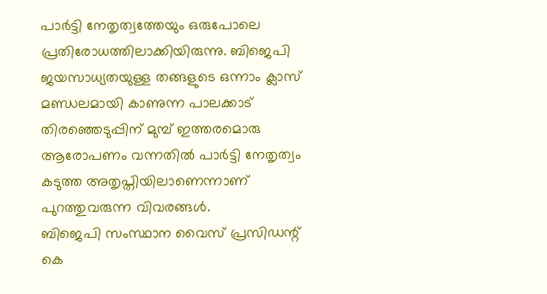പാർട്ടി നേതൃത്വത്തേയും ഒരുപോലെ പ്രതിരോധത്തിലാക്കിയിരുന്നു. ബിജെപി ജയസാധ്യതയുള്ള തങ്ങളുടെ ഒന്നാം ക്ലാസ് മണ്ഡലമായി കാണുന്ന പാലക്കാട് തിരഞ്ഞെടുപ്പിന് മുമ്പ് ഇത്തരമൊരു ആരോപണം വന്നതിൽ പാർട്ടി നേതൃത്വം കടുത്ത അതൃപ്തിയിലാണെന്നാണ് പുറത്തുവരുന്ന വിവരങ്ങൾ.
ബിജെപി സംസ്ഥാന വൈസ് പ്രസിഡന്റ് കെ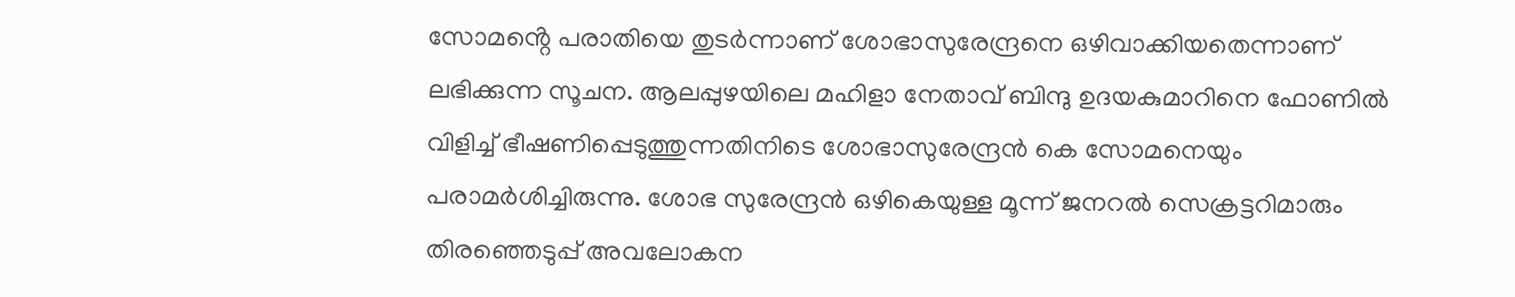സോമൻ്റെ പരാതിയെ തുടർന്നാണ് ശോഭാസുരേന്ദ്രനെ ഒഴിവാക്കിയതെന്നാണ് ലഭിക്കുന്ന സൂചന. ആലപ്പുഴയിലെ മഹിളാ നേതാവ് ബിന്ദു ഉദയകുമാറിനെ ഫോണിൽ വിളിച്ച് ഭീഷണിപ്പെടുത്തുന്നതിനിടെ ശോഭാസുരേന്ദ്രൻ കെ സോമനെയും പരാമർശിച്ചിരുന്നു. ശോഭ സുരേന്ദ്രൻ ഒഴികെയുള്ള മൂന്ന് ജനറൽ സെക്രട്ടറിമാരും തിരഞ്ഞെടുപ്പ് അവലോകന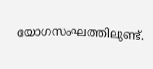യോഗസംഘത്തിലുണ്ട്.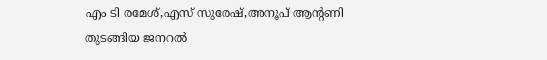എം ടി രമേശ്,എസ് സുരേഷ്,അനൂപ് ആന്റണി തുടങ്ങിയ ജനറൽ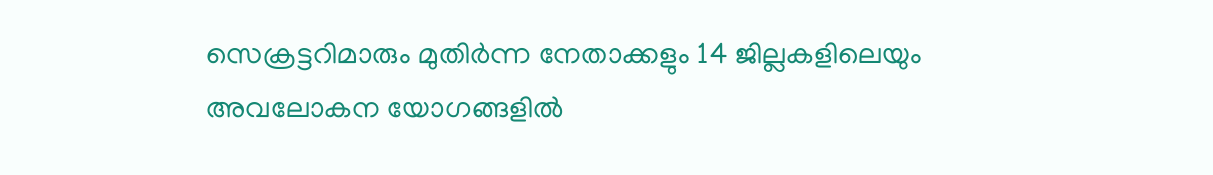സെക്രട്ടറിമാരും മുതിർന്ന നേതാക്കളും 14 ജില്ലകളിലെയും അവലോകന യോഗങ്ങളിൽ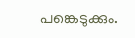പങ്കെടുക്കും.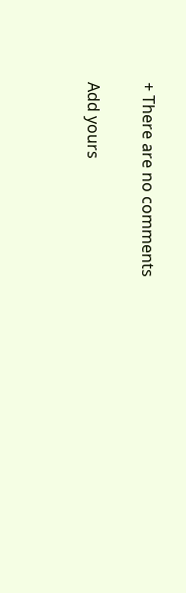+ There are no comments

Add yours